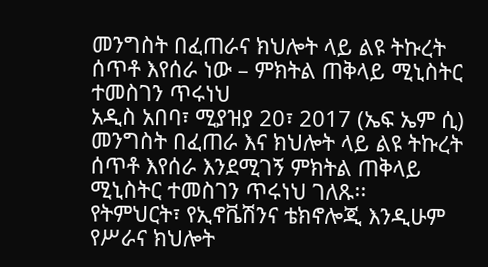መንግስት በፈጠራና ክህሎት ላይ ልዩ ትኩረት ሰጥቶ እየሰራ ነው – ምክትል ጠቅላይ ሚኒስትር ተመስገን ጥሩነህ
አዲስ አበባ፣ ሚያዝያ 20፣ 2017 (ኤፍ ኤም ሲ) መንግስት በፈጠራ እና ክህሎት ላይ ልዩ ትኩረት ሰጥቶ እየሰራ እንደሚገኝ ምክትል ጠቅላይ ሚኒስትር ተመስገን ጥሩነህ ገለጹ፡፡
የትምህርት፣ የኢኖቬሽንና ቴክኖሎጂ እንዲሁም የሥራና ክህሎት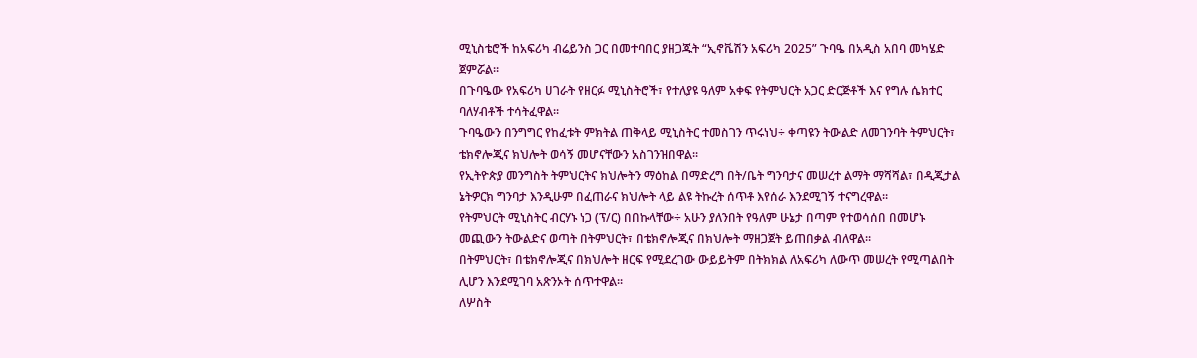ሚኒስቴሮች ከአፍሪካ ብሬይንስ ጋር በመተባበር ያዘጋጁት “ኢኖቬሽን አፍሪካ 2025” ጉባዔ በአዲስ አበባ መካሄድ ጀምሯል።
በጉባዔው የአፍሪካ ሀገራት የዘርፉ ሚኒስትሮች፣ የተለያዩ ዓለም አቀፍ የትምህርት አጋር ድርጅቶች እና የግሉ ሴክተር ባለሃብቶች ተሳትፈዋል፡፡
ጉባዔውን በንግግር የከፈቱት ምክትል ጠቅላይ ሚኒስትር ተመስገን ጥሩነህ÷ ቀጣዩን ትውልድ ለመገንባት ትምህርት፣ ቴክኖሎጂና ክህሎት ወሳኝ መሆናቸውን አስገንዝበዋል፡፡
የኢትዮጵያ መንግስት ትምህርትና ክህሎትን ማዕከል በማድረግ በት/ቤት ግንባታና መሠረተ ልማት ማሻሻል፣ በዲጂታል ኔትዎርክ ግንባታ እንዲሁም በፈጠራና ክህሎት ላይ ልዩ ትኩረት ሰጥቶ እየሰራ እንደሚገኝ ተናግረዋል።
የትምህርት ሚኒስትር ብርሃኑ ነጋ (ፕ/ር) በበኩላቸው÷ አሁን ያለንበት የዓለም ሁኔታ በጣም የተወሳሰበ በመሆኑ መጪውን ትውልድና ወጣት በትምህርት፣ በቴክኖሎጂና በክህሎት ማዘጋጀት ይጠበቃል ብለዋል።
በትምህርት፣ በቴክኖሎጂና በክህሎት ዘርፍ የሚደረገው ውይይትም በትክክል ለአፍሪካ ለውጥ መሠረት የሚጣልበት ሊሆን እንደሚገባ አጽንኦት ሰጥተዋል፡፡
ለሦስት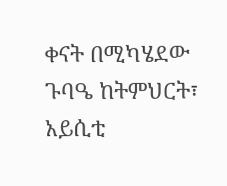ቀናት በሚካሄደው ጉባዔ ከትምህርት፣ አይሲቲ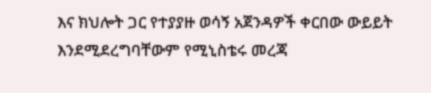እና ክህሎት ጋር የተያያዙ ወሳኝ አጀንዳዎች ቀርበው ውይይት እንደሚደረግባቸውም የሚኒስቴሩ መረጃ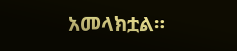አመላክቷል።